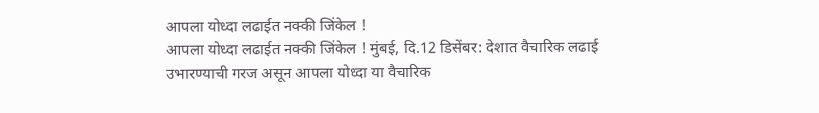आपला योध्दा लढाईत नक्की जिंकेल !
आपला योध्दा लढाईत नक्की जिंकेल ! मुंबई, दि.12 डिसेंबर: देशात वैचारिक लढाई उभारण्याची गरज असून आपला योध्दा या वैचारिक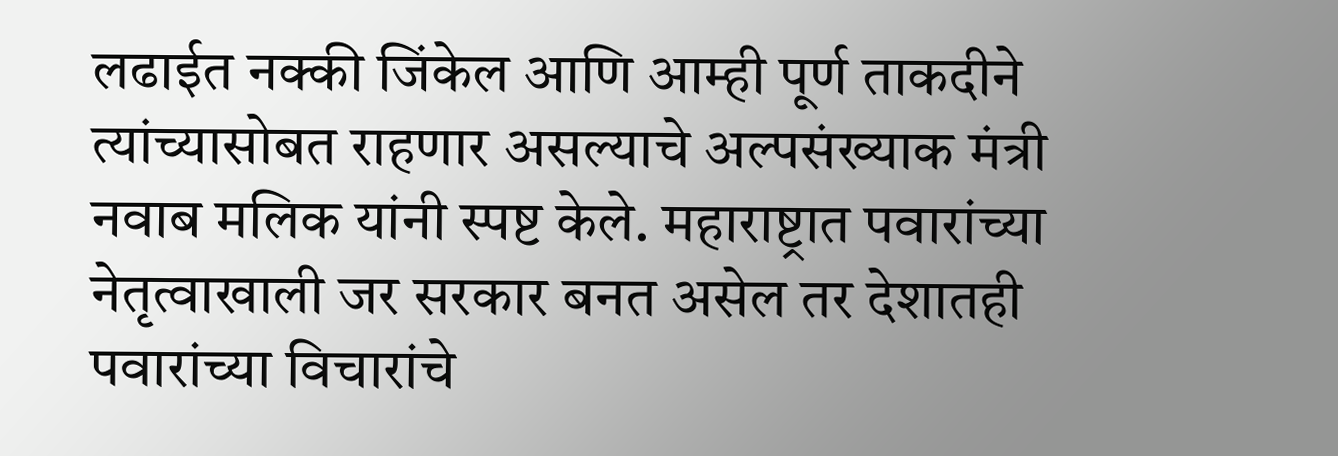लढाईत नक्की जिंकेल आणि आम्ही पूर्ण ताकदीने त्यांच्यासोबत राहणार असल्याचे अल्पसंख्याक मंत्री नवाब मलिक यांनी स्पष्ट केले. महाराष्ट्रात पवारांच्या नेतृत्वाखाली जर सरकार बनत असेल तर देशातही पवारांच्या विचारांचे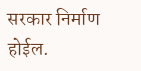सरकार निर्माण होईल.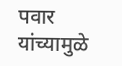पवार यांच्यामुळे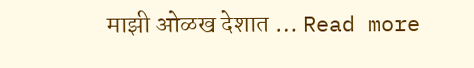माझी ओळख देशात … Read more